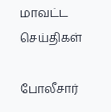மாவட்ட செய்திகள்

போலீசார்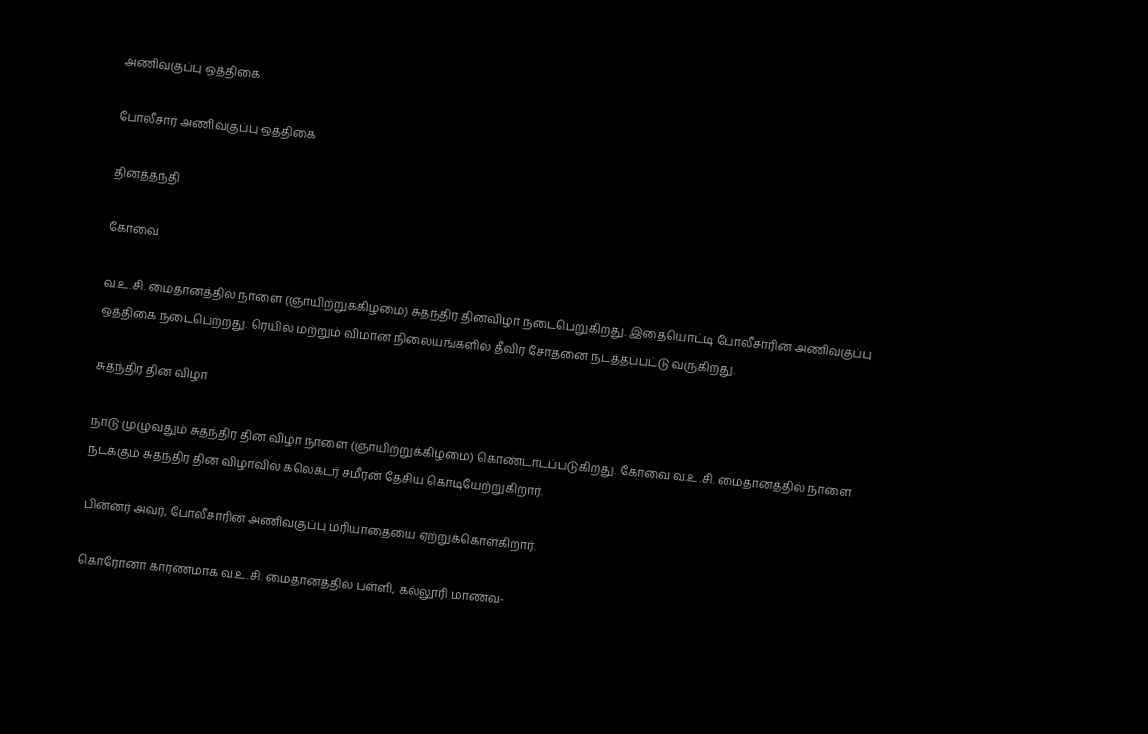அணிவகுப்பு ஒத்திகை

போலீசார் அணிவகுப்பு ஒத்திகை

தினத்தந்தி

கோவை

வ.உ.சி. மைதானத்தில் நாளை (ஞாயிற்றுக்கிழமை) சுதந்திர தினவிழா நடைபெறுகிறது. இதையொட்டி போலீசாரின் அணிவகுப்பு ஒத்திகை நடைபெற்றது. ரெயில் மற்றும் விமான நிலையங்களில் தீவிர சோதனை நடத்தப்பட்டு வருகிறது.

சுதந்திர தின விழா

நாடு முழுவதும் சுதந்திர தின விழா நாளை (ஞாயிற்றுக்கிழமை) கொண்டாடப்படுகிறது. கோவை வ.உ.சி. மைதானத்தில் நாளை நடக்கும் சுதந்திர தின விழாவில் கலெக்டர் சமீரன் தேசிய கொடியேற்றுகிறார்.

பின்னர் அவர், போலீசாரின் அணிவகுப்பு மரியாதையை ஏற்றுக்கொள்கிறார்.

கொரோனா காரணமாக வ.உ.சி. மைதானத்தில் பள்ளி, கல்லூரி மாணவ-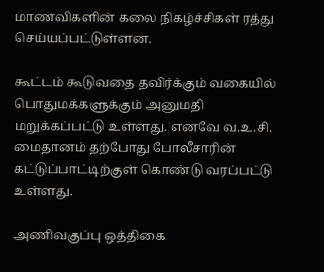மாணவிகளின் கலை நிகழ்ச்சிகள் ரத்து செய்யப்பட்டுள்ளன.

கூட்டம் கூடுவதை தவிர்க்கும் வகையில் பொதுமக்களுக்கும் அனுமதி மறுக்கப்பட்டு உள்ளது. எனவே வ.உ.சி. மைதானம் தற்போது போலீசாரின் கட்டுப்பாட்டிற்குள் கொண்டு வரப்பட்டு உள்ளது.

அணிவகுப்பு ஒத்திகை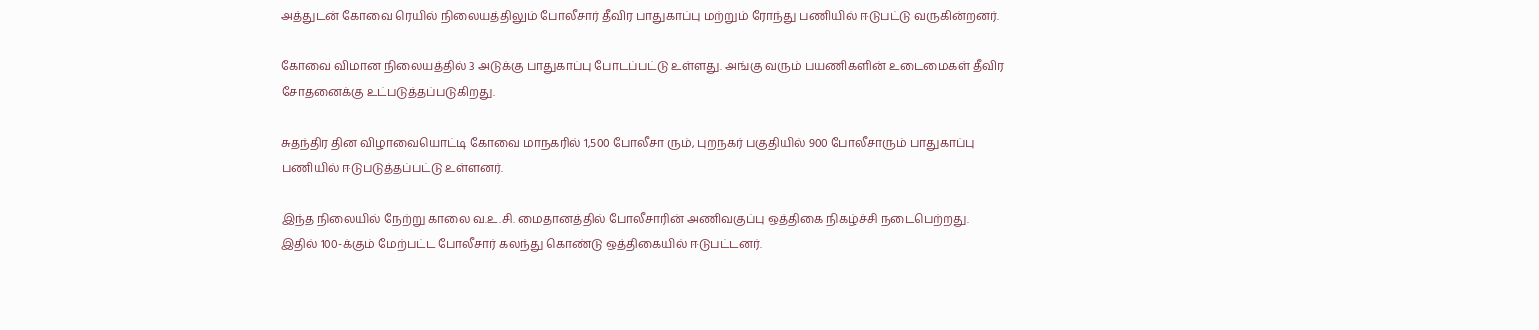அத்துடன் கோவை ரெயில் நிலையத்திலும் போலீசார் தீவிர பாதுகாப்பு மற்றும் ரோந்து பணியில் ஈடுபட்டு வருகின்றனர்.

கோவை விமான நிலையத்தில் 3 அடுக்கு பாதுகாப்பு போடப்பட்டு உள்ளது. அங்கு வரும் பயணிகளின் உடைமைகள் தீவிர சோதனைக்கு உட்படுத்தப்படுகிறது.

சுதந்திர தின விழாவையொட்டி கோவை மாநகரில் 1,500 போலீசா ரும், புறநகர் பகுதியில் 900 போலீசாரும் பாதுகாப்பு பணியில் ஈடுபடுத்தப்பட்டு உள்ளனர்.

இந்த நிலையில் நேற்று காலை வ.உ.சி. மைதானத்தில் போலீசாரின் அணிவகுப்பு ஒத்திகை நிகழ்ச்சி நடைபெற்றது. இதில் 100-க்கும் மேற்பட்ட போலீசார் கலந்து கொண்டு ஒத்திகையில் ஈடுபட்டனர்.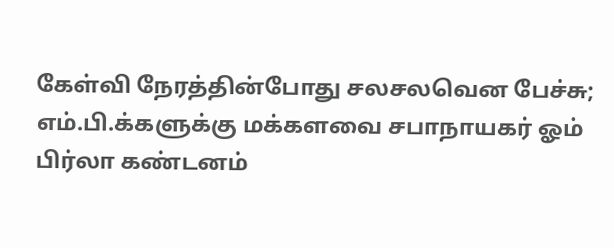கேள்வி நேரத்தின்போது சலசலவென பேச்சு; எம்.பி.க்களுக்கு மக்களவை சபாநாயகர் ஓம் பிர்லா கண்டனம்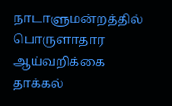நாடாளுமன்றத்தில் பொருளாதார ஆய்வறிக்கை தாக்கல்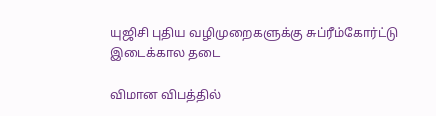யுஜிசி புதிய வழிமுறைகளுக்கு சுப்ரீம்கோர்ட்டு இடைக்கால தடை

விமான விபத்தில்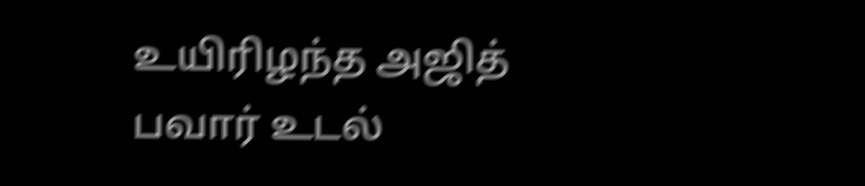உயிரிழந்த அஜித் பவார் உடல்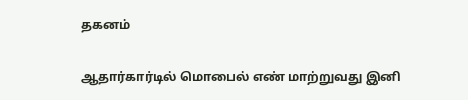தகனம்

ஆதார்கார்டில் மொபைல் எண் மாற்றுவது இனி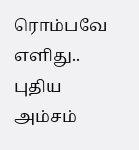ரொம்பவே எளிது.. புதிய அம்சம்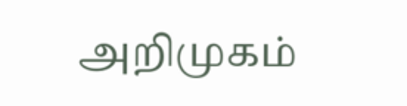அறிமுகம்